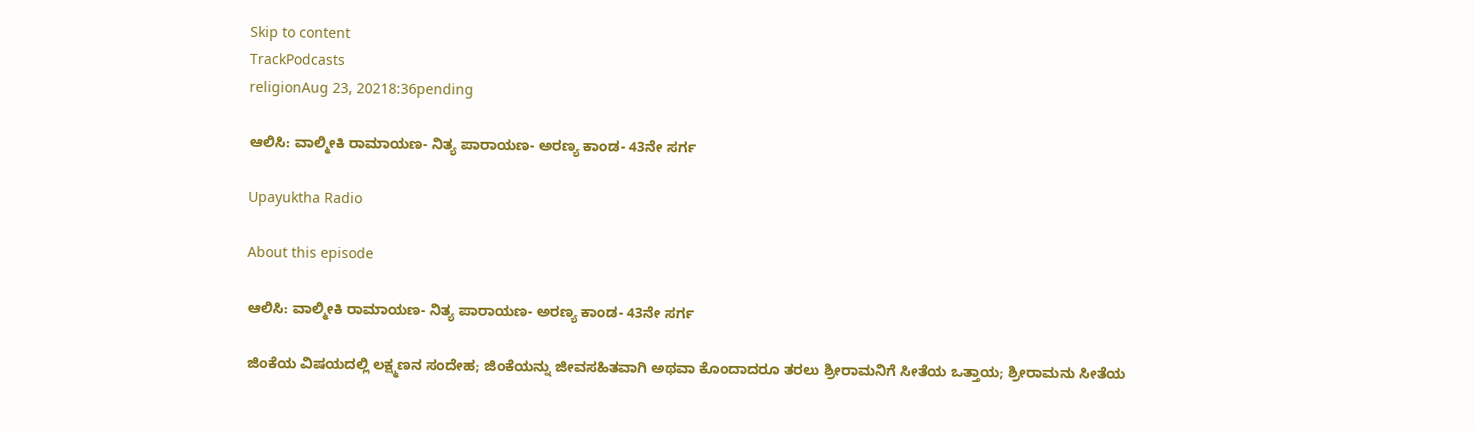Skip to content
TrackPodcasts
religionAug 23, 20218:36pending

ಆಲಿಸಿ: ವಾಲ್ಮೀಕಿ ರಾಮಾಯಣ- ನಿತ್ಯ ಪಾರಾಯಣ- ಅರಣ್ಯ ಕಾಂಡ- 43ನೇ ಸರ್ಗ

Upayuktha Radio

About this episode

ಆಲಿಸಿ: ವಾಲ್ಮೀಕಿ ರಾಮಾಯಣ- ನಿತ್ಯ ಪಾರಾಯಣ- ಅರಣ್ಯ ಕಾಂಡ- 43ನೇ ಸರ್ಗ

ಜಿಂಕೆಯ ವಿಷಯದಲ್ಲಿ ಲಕ್ಷ್ಮಣನ ಸಂದೇಹ; ಜಿಂಕೆಯನ್ನು ಜೀವಸಹಿತವಾಗಿ ಅಥವಾ ಕೊಂದಾದರೂ ತರಲು ಶ್ರೀರಾಮನಿಗೆ ಸೀತೆಯ ಒತ್ತಾಯ; ಶ್ರೀರಾಮನು ಸೀತೆಯ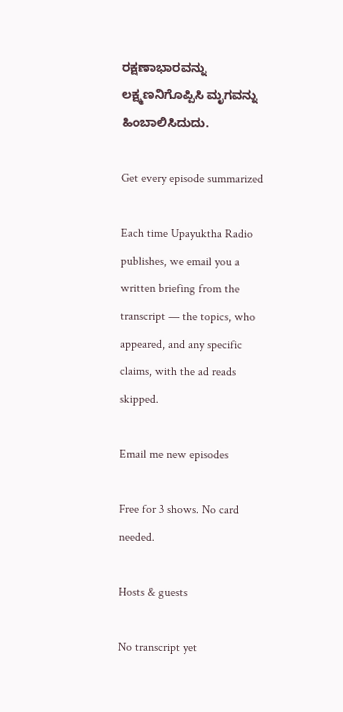ರಕ್ಷಣಾಭಾರವನ್ನು ಲಕ್ಷ್ಮಣನಿಗೊಪ್ಪಿಸಿ ಮೃಗವನ್ನು ಹಿಂಬಾಲಿಸಿದುದು.

Get every episode summarized

Each time Upayuktha Radio publishes, we email you a written briefing from the transcript — the topics, who appeared, and any specific claims, with the ad reads skipped.

Email me new episodes

Free for 3 shows. No card needed.

Hosts & guests

No transcript yet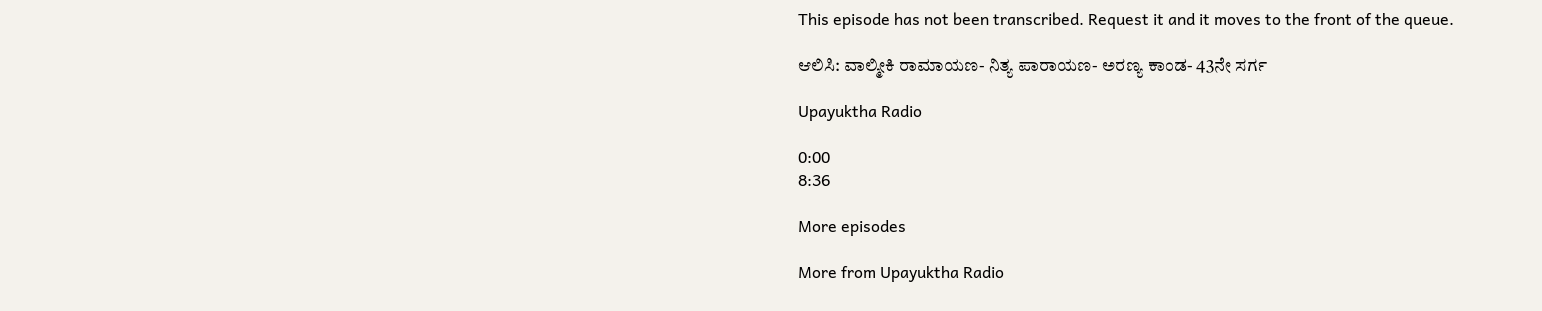This episode has not been transcribed. Request it and it moves to the front of the queue.

ಆಲಿಸಿ: ವಾಲ್ಮೀಕಿ ರಾಮಾಯಣ- ನಿತ್ಯ ಪಾರಾಯಣ- ಅರಣ್ಯ ಕಾಂಡ- 43ನೇ ಸರ್ಗ

Upayuktha Radio

0:00
8:36

More episodes

More from Upayuktha Radio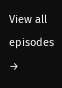View all episodes →